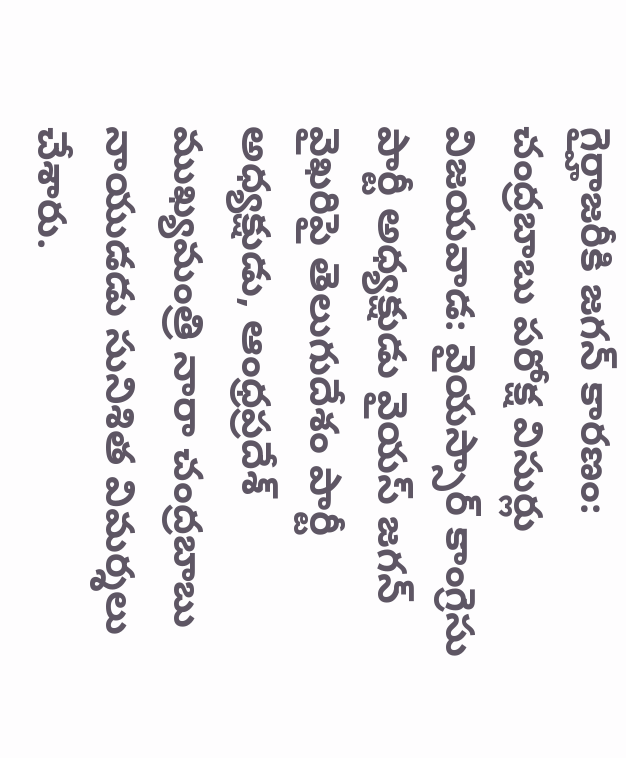గైర్హాజరీకి జగన్ కారణం: చంద్రబాబు పరోక్ష విసుర్లు
విజయవాడ: వైయస్సార్ కాంగ్రెసు పార్టీ అధ్యక్షుడు వైయస్ జగన్ వైఖరిపై తెలుగుదేశం పార్టీ అధ్యక్షుడు, ఆంధ్రప్రదేశ్ ముఖ్యమంత్రి నారా చంద్రబాబు నాయుడడు సునిశిత విమర్శలు చేశారు.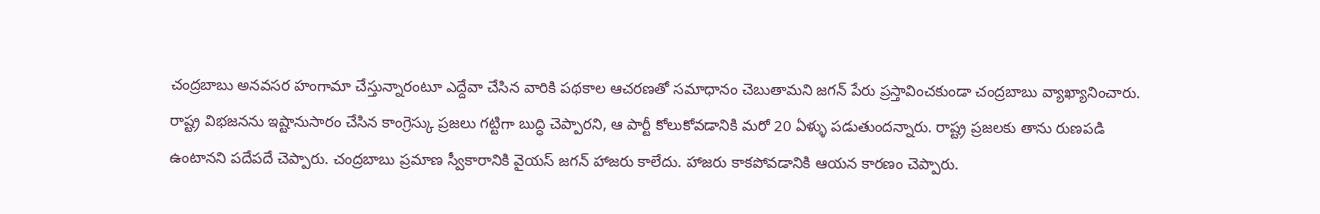చంద్రబాబు అనవసర హంగామా చేస్తున్నారంటూ ఎద్దేవా చేసిన వారికి పథకాల ఆచరణతో సమాధానం చెబుతామని జగన్ పేరు ప్రస్తావించకుండా చంద్రబాబు వ్యాఖ్యానించారు.
రాష్ట్ర విభజనను ఇష్టానుసారం చేసిన కాంగ్రెస్కు ప్రజలు గట్టిగా బుద్ధి చెప్పారని, ఆ పార్టీ కోలుకోవడానికి మరో 20 ఏళ్ళు పడుతుందన్నారు. రాష్ట్ర ప్రజలకు తాను రుణపడి ఉంటానని పదేపదే చెప్పారు. చంద్రబాబు ప్రమాణ స్వీకారానికి వైయస్ జగన్ హాజరు కాలేదు. హాజరు కాకపోవడానికి ఆయన కారణం చెప్పారు.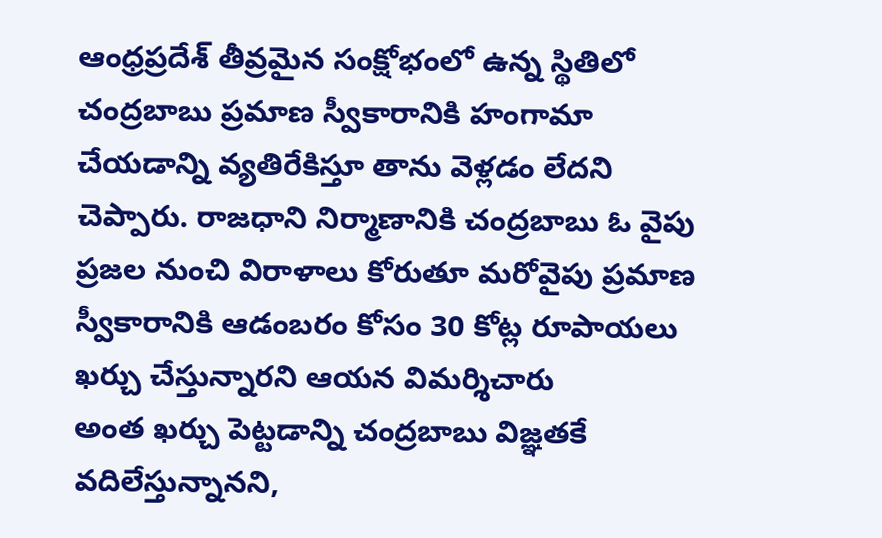ఆంధ్రప్రదేశ్ తీవ్రమైన సంక్షోభంలో ఉన్న స్థితిలో చంద్రబాబు ప్రమాణ స్వీకారానికి హంగామా చేయడాన్ని వ్యతిరేకిస్తూ తాను వెళ్లడం లేదని చెప్పారు. రాజధాని నిర్మాణానికి చంద్రబాబు ఓ వైపు ప్రజల నుంచి విరాళాలు కోరుతూ మరోవైపు ప్రమాణ స్వీకారానికి ఆడంబరం కోసం 30 కోట్ల రూపాయలు ఖర్చు చేస్తున్నారని ఆయన విమర్శిచారు
అంత ఖర్చు పెట్టడాన్ని చంద్రబాబు విజ్ఞతకే వదిలేస్తున్నానని,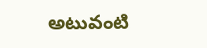అటువంటి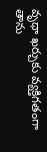వృధా ఖర్చుకు వ్యక్తిగతంగా తాను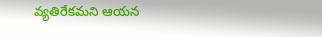వ్యతిరేకమని ఆయన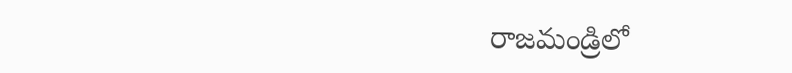రాజమండ్రిలో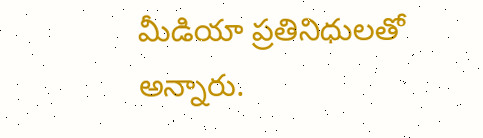మీడియా ప్రతినిధులతో అన్నారు.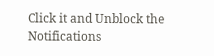Click it and Unblock the Notifications